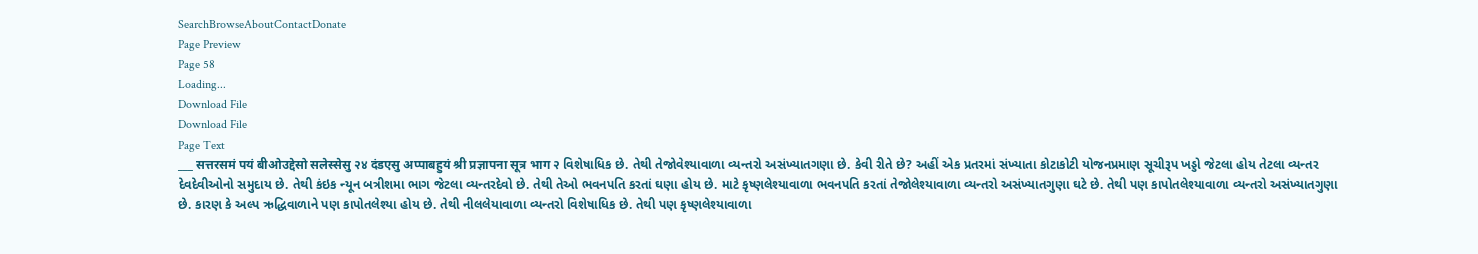SearchBrowseAboutContactDonate
Page Preview
Page 58
Loading...
Download File
Download File
Page Text
___ सत्तरसमं पयं बीओउद्देसो सलेस्सेसु २४ दंडएसु अप्पाबहुयं श्री प्रज्ञापना सूत्र भाग २ વિશેષાધિક છે. તેથી તેજોવેશ્યાવાળા વ્યન્તરો અસંખ્યાતગણા છે. કેવી રીતે છે? અહીં એક પ્રતરમાં સંખ્યાતા કોટાકોટી યોજનપ્રમાણ સૂચીરૂપ ખડ્ડો જેટલા હોય તેટલા વ્યન્તર દેવદેવીઓનો સમુદાય છે. તેથી કંઇક ન્યૂન બત્રીશમા ભાગ જેટલા વ્યન્તરદેવો છે. તેથી તેઓ ભવનપતિ કરતાં ઘણા હોય છે. માટે કૃષ્ણલેશ્યાવાળા ભવનપતિ કરતાં તેજોલેશ્યાવાળા વ્યન્તરો અસંખ્યાતગુણા ઘટે છે. તેથી પણ કાપોતલેશ્યાવાળા વ્યન્તરો અસંખ્યાતગુણા છે. કારણ કે અલ્પ ઋદ્ધિવાળાને પણ કાપોતલેશ્યા હોય છે. તેથી નીલલેયાવાળા વ્યન્તરો વિશેષાધિક છે. તેથી પણ કૃષ્ણલેશ્યાવાળા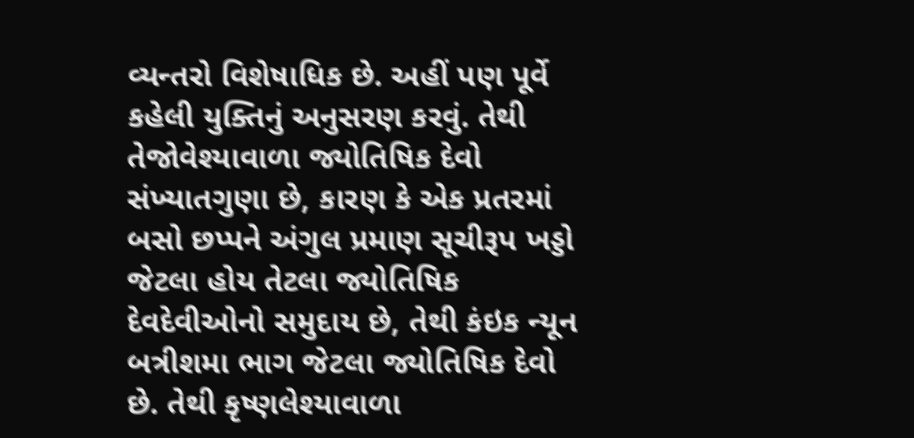વ્યન્તરો વિશેષાધિક છે. અહીં પણ પૂર્વે કહેલી યુક્તિનું અનુસરણ કરવું. તેથી તેજોવેશ્યાવાળા જ્યોતિષિક દેવો સંખ્યાતગુણા છે, કારણ કે એક પ્રતરમાં બસો છપ્પને અંગુલ પ્રમાણ સૂચીરૂપ ખડ્ડો જેટલા હોય તેટલા જ્યોતિષિક દેવદેવીઓનો સમુદાય છે, તેથી કંઇક ન્યૂન બત્રીશમા ભાગ જેટલા જ્યોતિષિક દેવો છે. તેથી કૃષ્ણલેશ્યાવાળા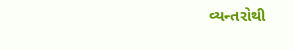વ્યન્તરોથી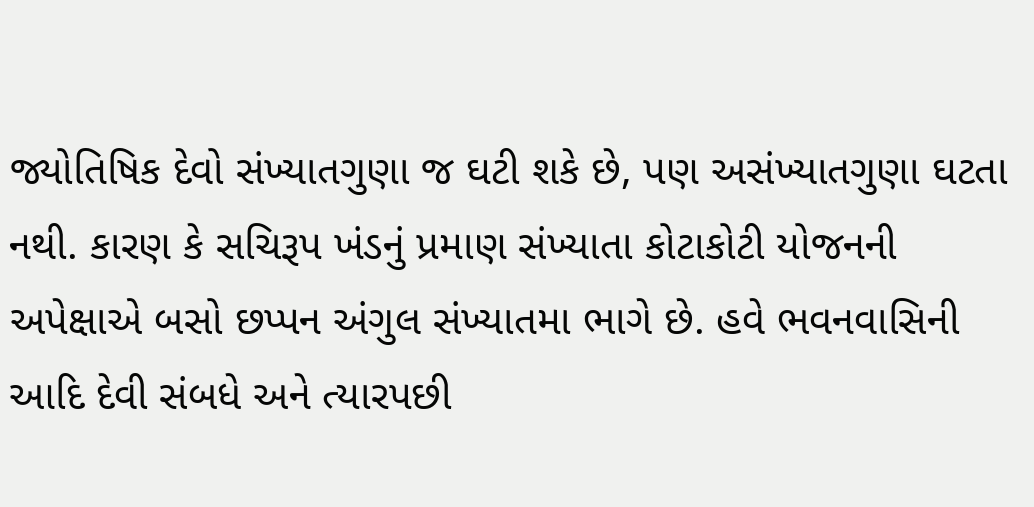જ્યોતિષિક દેવો સંખ્યાતગુણા જ ઘટી શકે છે, પણ અસંખ્યાતગુણા ઘટતા નથી. કારણ કે સચિરૂપ ખંડનું પ્રમાણ સંખ્યાતા કોટાકોટી યોજનની અપેક્ષાએ બસો છપ્પન અંગુલ સંખ્યાતમા ભાગે છે. હવે ભવનવાસિની આદિ દેવી સંબધે અને ત્યારપછી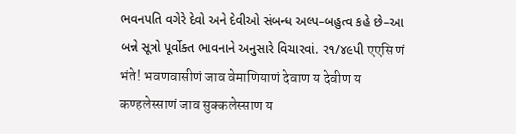ભવનપતિ વગેરે દેવો અને દેવીઓ સંબન્ધ અલ્પ–બહુત્વ કહે છે–આ બન્ને સૂત્રો પૂર્વોક્ત ભાવનાને અનુસારે વિચારવાં. ર૧/૪૯પી एएसि णं भंते! भवणवासीणं जाव वेमाणियाणं देवाण य देवीण य कण्हलेस्साणं जाव सुक्कलेस्साण य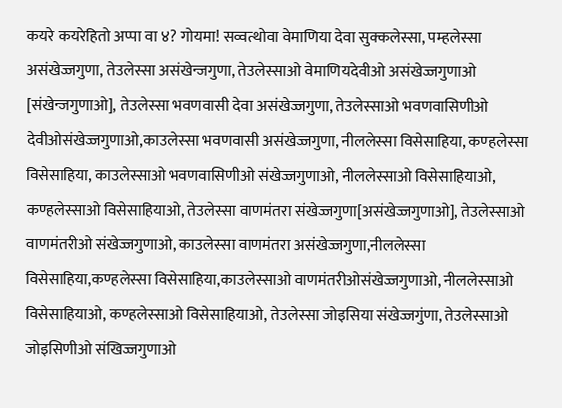कयरे कयरेहितो अप्पा वा ४? गोयमा! सव्वत्थोवा वेमाणिया देवा सुक्कलेस्सा, पम्हलेस्सा असंखेज्जगुणा, तेउलेस्सा असंखेन्जगुणा, तेउलेस्साओ वेमाणियदेवीओ असंखेज्जगुणाओ [संखेन्जगुणाओ], तेउलेस्सा भवणवासी देवा असंखेज्जगुणा, तेउलेस्साओ भवणवासिणीओ देवीओसंखेज्जगुणाओ,काउलेस्सा भवणवासी असंखेज्जगुणा, नीललेस्सा विसेसाहिया, कण्हलेस्सा विसेसाहिया, काउलेस्साओ भवणवासिणीओ संखेज्जगुणाओ, नीललेस्साओ विसेसाहियाओ, कण्हलेस्साओ विसेसाहियाओ, तेउलेस्सा वाणमंतरा संखेज्जगुणा[असंखेज्जगुणाओ], तेउलेस्साओ वाणमंतरीओ संखेज्जगुणाओ, काउलेस्सा वाणमंतरा असंखेज्जगुणा,नीललेस्सा विसेसाहिया,कण्हलेस्सा विसेसाहिया,काउलेस्साओ वाणमंतरीओसंखेज्जगुणाओ, नीललेस्साओ विसेसाहियाओ, कण्हलेस्साओ विसेसाहियाओ, तेउलेस्सा जोइसिया संखेज्जगुंणा, तेउलेस्साओ जोइसिणीओ संखिज्जगुणाओ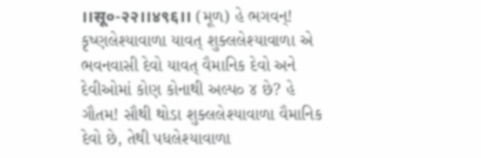।।सू०-२२।।४९६।। (મૂળ) હે ભગવન્! કૃષ્ણલેશ્યાવાળા યાવત્ શુક્લલેશ્યાવાળા એ ભવનવાસી દેવો યાવત્ વૈમાનિક દેવો અને દેવીઓમાં કોણ કોનાથી અલ્પ૦ ૪ છે? હે ગૌતમ! સૌથી થોડા શુક્લલેશ્યાવાળા વૈમાનિક દેવો છે, તેથી પધલેશ્યાવાળા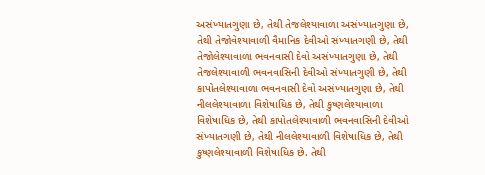અસંખ્યાતગુણા છે, તેથી તેજલેશ્યાવાળા અસંખ્યાતગુણા છે, તેથી તેજોવેશ્યાવાળી વૈમાનિક દેવીઓ સંખ્યાતગણી છે, તેથી તેજોલેશ્યાવાળા ભવનવાસી દેવો અસંખ્યાતગુણા છે, તેથી તેજલેશ્યાવાળી ભવનવાસિની દેવીઓ સંખ્યાતગુણી છે, તેથી કાપોતલેશ્યાવાળા ભવનવાસી દેવો અસંખ્યાતગુણા છે, તેથી નીલલેશ્યાવાળા વિશેષાધિક છે, તેથી કુષ્ણલેશ્યાવાળા વિશેષાધિક છે, તેથી કાપોતલેશ્યાવાળી ભવનવાસિની દેવીઓ સંખ્યાતગણી છે, તેથી નીલલેશ્યાવાળી વિશેષાધિક છે, તેથી કુષ્ણલેશ્યાવાળી વિશેષાધિક છે. તેથી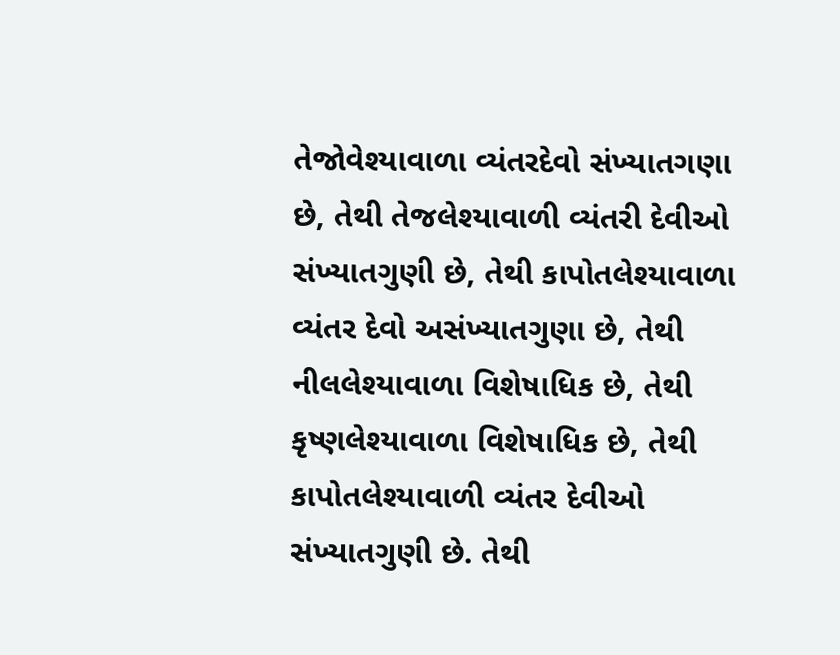તેજોવેશ્યાવાળા વ્યંતરદેવો સંખ્યાતગણા છે, તેથી તેજલેશ્યાવાળી વ્યંતરી દેવીઓ સંખ્યાતગુણી છે, તેથી કાપોતલેશ્યાવાળા વ્યંતર દેવો અસંખ્યાતગુણા છે, તેથી નીલલેશ્યાવાળા વિશેષાધિક છે, તેથી કૃષ્ણલેશ્યાવાળા વિશેષાધિક છે, તેથી કાપોતલેશ્યાવાળી વ્યંતર દેવીઓ સંખ્યાતગુણી છે. તેથી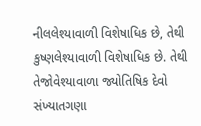નીલલેશ્યાવાળી વિશેષાધિક છે, તેથી કુષ્ણલેશ્યાવાળી વિશેષાધિક છે. તેથી તેજોવેશ્યાવાળા જ્યોતિષિક દેવો સંખ્યાતગણા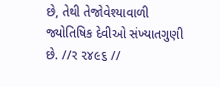છે, તેથી તેજોવેશ્યાવાળી જ્યોતિષિક દેવીઓ સંખ્યાતગુણી છે. //ર ૨૪૯૬ //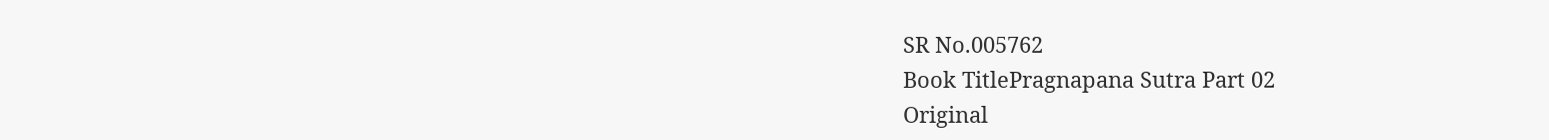SR No.005762
Book TitlePragnapana Sutra Part 02
Original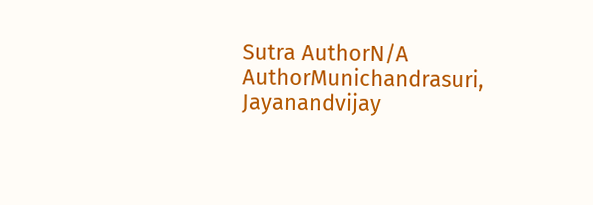Sutra AuthorN/A
AuthorMunichandrasuri, Jayanandvijay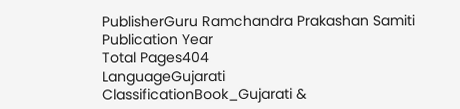PublisherGuru Ramchandra Prakashan Samiti
Publication Year
Total Pages404
LanguageGujarati
ClassificationBook_Gujarati &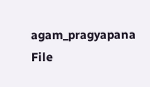agam_pragyapana
File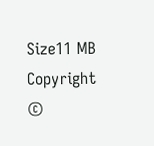Size11 MB
Copyright ©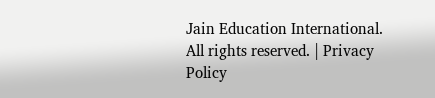Jain Education International. All rights reserved. | Privacy Policy